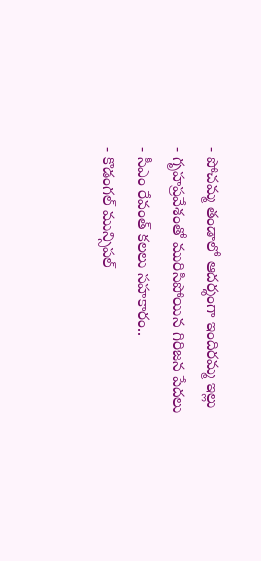- పోచమ్మ తండాలో ఆదర్శంగా ఇందిరమ్మ ఇల్లు
- గృహప్రవేశంతో మురిసిపోయిన గిరిజన పేదలు
- సీఎం రేవంత్ కలలు సహకారం..
- కొడంగల్ మున్సిపల్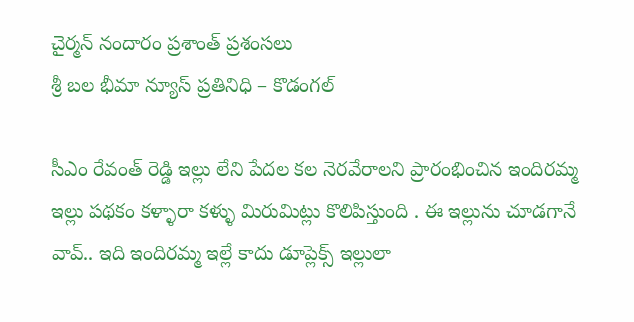చైర్మన్ నందారం ప్రశాంత్ ప్రశంసలు
శ్రీ బల భీమా న్యూస్ ప్రతినిధి – కొడంగల్

సీఎం రేవంత్ రెడ్డి ఇల్లు లేని పేదల కల నెరవేరాలని ప్రారంభించిన ఇందిరమ్మ ఇల్లు పథకం కళ్ళారా కళ్ళు మిరుమిట్లు కొలిపిస్తుంది . ఈ ఇల్లును చూడగానే వావ్.. ఇది ఇందిరమ్మ ఇల్లే కాదు డూప్లెక్స్ ఇల్లులా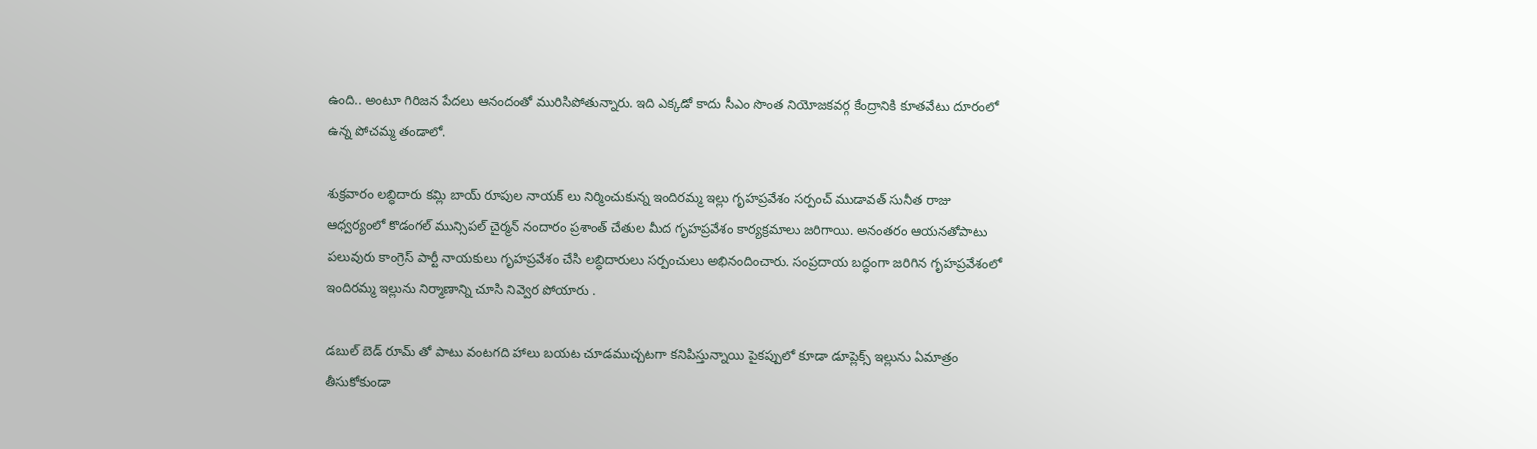ఉంది.. అంటూ గిరిజన పేదలు ఆనందంతో మురిసిపోతున్నారు. ఇది ఎక్కడో కాదు సీఎం సొంత నియోజకవర్గ కేంద్రానికి కూతవేటు దూరంలో ఉన్న పోచమ్మ తండాలో.

శుక్రవారం లబ్ధిదారు కమ్లి బాయ్ రూపుల నాయక్ లు నిర్మించుకున్న ఇందిరమ్మ ఇల్లు గృహప్రవేశం సర్పంచ్ ముడావత్ సునీత రాజు ఆధ్వర్యంలో కొడంగల్ మున్సిపల్ చైర్మన్ నందారం ప్రశాంత్ చేతుల మీద గృహప్రవేశం కార్యక్రమాలు జరిగాయి. అనంతరం ఆయనతోపాటు పలువురు కాంగ్రెస్ పార్టీ నాయకులు గృహప్రవేశం చేసి లబ్ధిదారులు సర్పంచులు అభినందించారు. సంప్రదాయ బద్ధంగా జరిగిన గృహప్రవేశంలో ఇందిరమ్మ ఇల్లును నిర్మాణాన్ని చూసి నివ్వెర పోయారు .

డబుల్ బెడ్ రూమ్ తో పాటు వంటగది హాలు బయట చూడముచ్చటగా కనిపిస్తున్నాయి పైకప్పులో కూడా డూప్లెక్స్ ఇల్లును ఏమాత్రం తీసుకోకుండా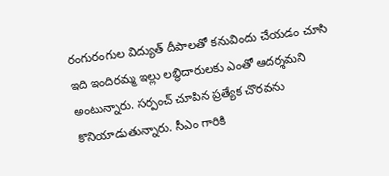రంగురంగుల విద్యుత్ దీపాలతో కనువిందు చేయడం చూసి ఇది ఇందిరమ్మ ఇల్లు లబ్ధిదారులకు ఎంతో ఆదర్శమని అంటున్నారు. సర్పంచ్ చూపిన ప్రత్యేక చొరవను కొనియాడుతున్నారు. సీఎం గారికి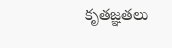కృతజ్ఞతలు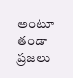అంటూ తండా ప్రజలు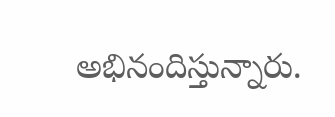అభినందిస్తున్నారు.